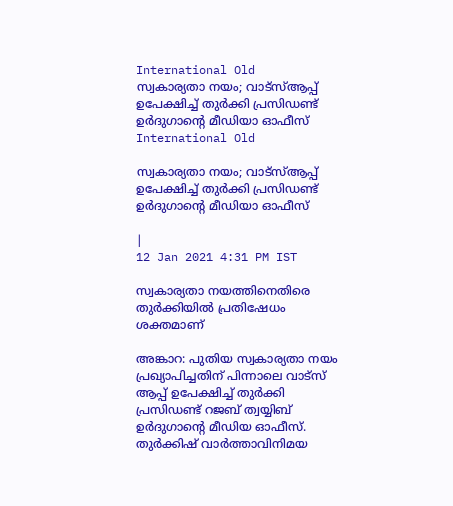International Old
സ്വകാര്യതാ നയം; വാട്‌സ്ആപ്പ് ഉപേക്ഷിച്ച് തുര്‍ക്കി പ്രസിഡണ്ട് ഉര്‍ദുഗാന്റെ മീഡിയാ ഓഫീസ്
International Old

സ്വകാര്യതാ നയം; വാട്‌സ്ആപ്പ് ഉപേക്ഷിച്ച് തുര്‍ക്കി പ്രസിഡണ്ട് ഉര്‍ദുഗാന്റെ മീഡിയാ ഓഫീസ്

|
12 Jan 2021 4:31 PM IST

സ്വകാര്യതാ നയത്തിനെതിരെ തുര്‍ക്കിയില്‍ പ്രതിഷേധം ശക്തമാണ്

അങ്കാറ: പുതിയ സ്വകാര്യതാ നയം പ്രഖ്യാപിച്ചതിന് പിന്നാലെ വാട്‌സ് ആപ്പ് ഉപേക്ഷിച്ച് തുര്‍ക്കി പ്രസിഡണ്ട് റജബ് ത്വയ്യിബ് ഉര്‍ദുഗാന്റെ മീഡിയ ഓഫീസ്. തുര്‍ക്കിഷ് വാര്‍ത്താവിനിമയ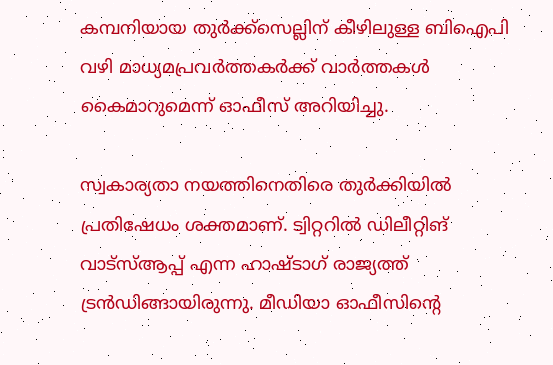കമ്പനിയായ തുര്‍ക്ക്‌സെല്ലിന് കീഴിലുള്ള ബിഐപി വഴി മാധ്യമപ്രവര്‍ത്തകര്‍ക്ക് വാര്‍ത്തകള്‍ കൈമാറുമെന്ന് ഓഫീസ് അറിയിച്ചു.

സ്വകാര്യതാ നയത്തിനെതിരെ തുര്‍ക്കിയില്‍ പ്രതിഷേധം ശക്തമാണ്. ട്വിറ്ററില്‍ ഡിലീറ്റിങ് വാട്‌സ്ആപ്പ് എന്ന ഹാഷ്ടാഗ് രാജ്യത്ത് ട്രന്‍ഡിങ്ങായിരുന്നു. മീഡിയാ ഓഫീസിന്റെ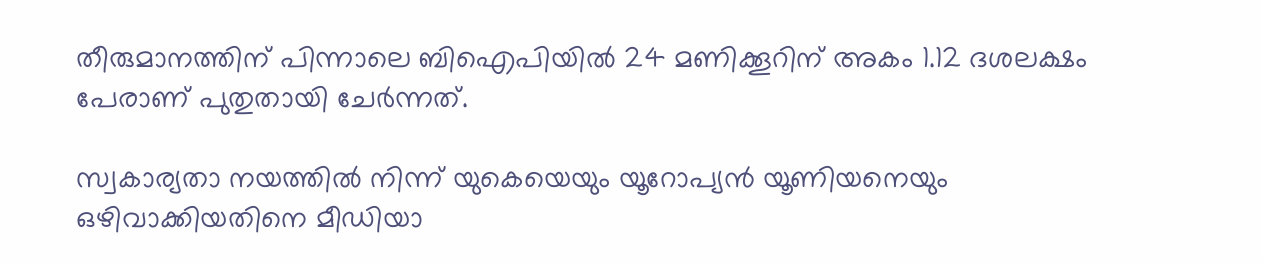തീരുമാനത്തിന് പിന്നാലെ ബിഐപിയില്‍ 24 മണിക്കൂറിന് അകം 1.12 ദശലക്ഷം പേരാണ് പുതുതായി ചേര്‍ന്നത്.

സ്വകാര്യതാ നയത്തില്‍ നിന്ന് യുകെയെയും യൂറോപ്യന്‍ യൂണിയനെയും ഒഴിവാക്കിയതിനെ മീഡിയാ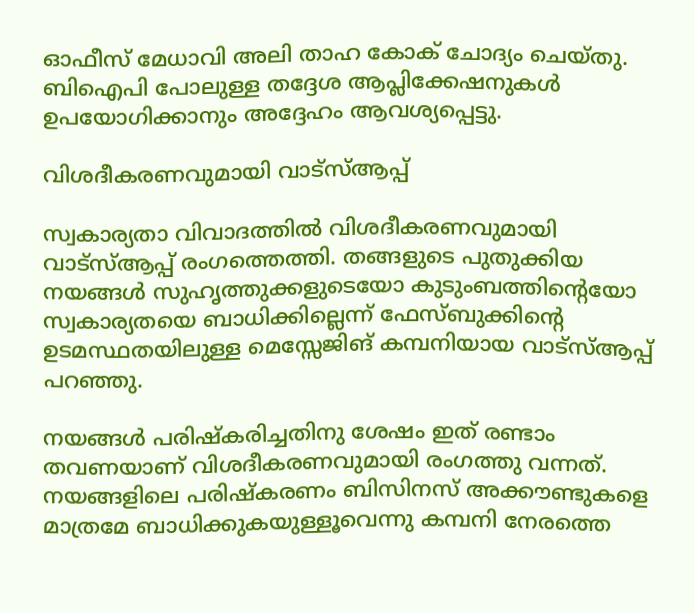ഓഫീസ് മേധാവി അലി താഹ കോക് ചോദ്യം ചെയ്തു. ബിഐപി പോലുള്ള തദ്ദേശ ആപ്ലിക്കേഷനുകള്‍ ഉപയോഗിക്കാനും അദ്ദേഹം ആവശ്യപ്പെട്ടു.

വിശദീകരണവുമായി വാട്‌സ്ആപ്പ്

സ്വകാര്യതാ വിവാദത്തില്‍ വിശദീകരണവുമായി വാട്‌സ്ആപ്പ് രംഗത്തെത്തി. തങ്ങളുടെ പുതുക്കിയ നയങ്ങള്‍ സുഹൃത്തുക്കളുടെയോ കുടുംബത്തിന്റെയോ സ്വകാര്യതയെ ബാധിക്കില്ലെന്ന് ഫേസ്ബുക്കിന്റെ ഉടമസ്ഥതയിലുള്ള മെസ്സേജിങ് കമ്പനിയായ വാട്‌സ്ആപ്പ് പറഞ്ഞു.

നയങ്ങള്‍ പരിഷ്‌കരിച്ചതിനു ശേഷം ഇത് രണ്ടാം തവണയാണ് വിശദീകരണവുമായി രംഗത്തു വന്നത്. നയങ്ങളിലെ പരിഷ്‌കരണം ബിസിനസ് അക്കൗണ്ടുകളെ മാത്രമേ ബാധിക്കുകയുള്ളൂവെന്നു കമ്പനി നേരത്തെ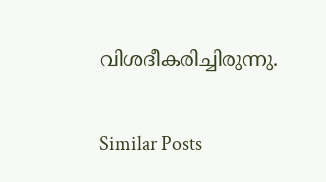വിശദീകരിച്ചിരുന്നു.

Similar Posts